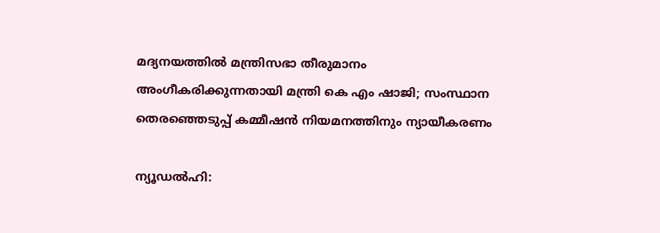മദ്യനയത്തിൽ മന്ത്രിസഭാ തീരുമാനം അംഗീകരിക്കുന്നതായി മന്ത്രി കെ എം ഷാജി; സംസ്ഥാന തെരഞ്ഞെടുപ്പ് കമ്മീഷൻ നിയമനത്തിനും ന്യായീകരണം

ന്യൂഡൽഹി: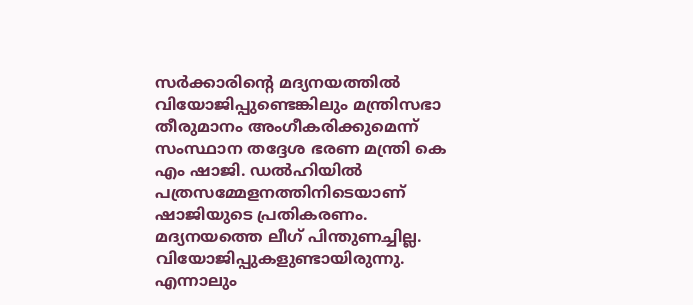സർക്കാരിന്റെ മദ്യനയത്തിൽ വിയോജിപ്പുണ്ടെങ്കിലും മന്ത്രിസഭാ തീരുമാനം അംഗീകരിക്കുമെന്ന് സംസ്ഥാന തദ്ദേശ ഭരണ മന്ത്രി കെ എം ഷാജി. ഡൽഹിയിൽ പത്രസമ്മേളനത്തിനിടെയാണ് ഷാജിയുടെ പ്രതികരണം. മദ്യനയത്തെ ലീഗ് പിന്തുണച്ചില്ല. വിയോജിപ്പുകളുണ്ടായിരുന്നു. എന്നാലും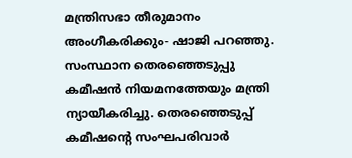മന്ത്രിസഭാ തീരുമാനം അംഗീകരിക്കും- ഷാജി പറഞ്ഞു.
സംസ്ഥാന തെരഞ്ഞെടുപ്പു കമീഷൻ നിയമനത്തേയും മന്ത്രി ന്യായീകരിച്ചു. തെരഞ്ഞെടുപ്പ് കമീഷന്റെ സംഘപരിവാർ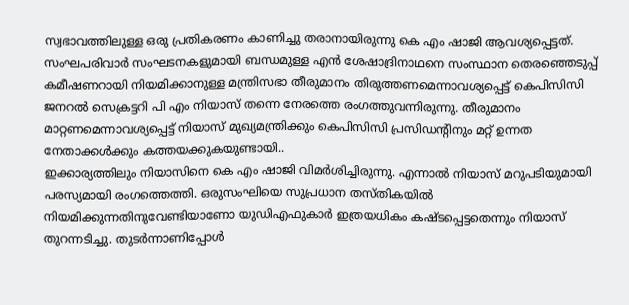സ്വഭാവത്തിലുള്ള ഒരു പ്രതികരണം കാണിച്ചു തരാനായിരുന്നു കെ എം ഷാജി ആവശ്യപ്പെട്ടത്. സംഘപരിവാർ സംഘടനകളുമായി ബന്ധമുള്ള എൻ ശേഷാദ്രിനാഥനെ സംസ്ഥാന തെരഞ്ഞെടുപ്പ് കമീഷണറായി നിയമിക്കാനുള്ള മന്ത്രിസഭാ തീരുമാനം തിരുത്തണമെന്നാവശ്യപ്പെട്ട് കെപിസിസി ജനറൽ സെക്രട്ടറി പി എം നിയാസ് തന്നെ നേരത്തെ രംഗത്തുവന്നിരുന്നു. തീരുമാനം മാറ്റണമെന്നാവശ്യപ്പെട്ട് നിയാസ് മുഖ്യമന്ത്രിക്കും കെപിസിസി പ്രസിഡന്റിനും മറ്റ് ഉന്നത നേതാക്കൾക്കും കത്തയക്കുകയുണ്ടായി..
ഇക്കാര്യത്തിലും നിയാസിനെ കെ എം ഷാജി വിമർശിച്ചിരുന്നു. എന്നാൽ നിയാസ് മറുപടിയുമായി പരസ്യമായി രംഗത്തെത്തി. ഒരുസംഘിയെ സുപ്രധാന തസ്തികയിൽ നിയമിക്കുന്നതിനുവേണ്ടിയാണോ യുഡിഎഫുകാർ ഇത്രയധികം കഷ്ടപ്പെട്ടതെന്നും നിയാസ് തുറന്നടിച്ചു. തുടർന്നാണിപ്പോൾ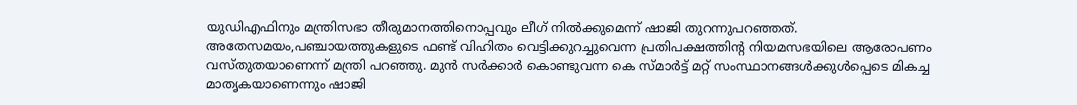യുഡിഎഫിനും മന്ത്രിസഭാ തീരുമാനത്തിനൊപ്പവും ലീഗ് നിൽക്കുമെന്ന് ഷാജി തുറന്നുപറഞ്ഞത്.
അതേസമയം,പഞ്ചായത്തുകളുടെ ഫണ്ട് വിഹിതം വെട്ടിക്കുറച്ചുവെന്ന പ്രതിപക്ഷത്തിന്റ നിയമസഭയിലെ ആരോപണം വസ്തുതയാണെന്ന് മന്ത്രി പറഞ്ഞു. മുൻ സർക്കാർ കൊണ്ടുവന്ന കെ സ്മാർട്ട് മറ്റ് സംസ്ഥാനങ്ങൾക്കുൾപ്പെടെ മികച്ച മാതൃകയാണെന്നും ഷാജി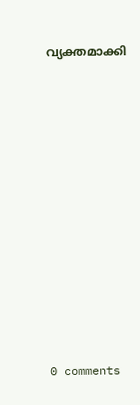വ്യക്തമാക്കി











0 comments